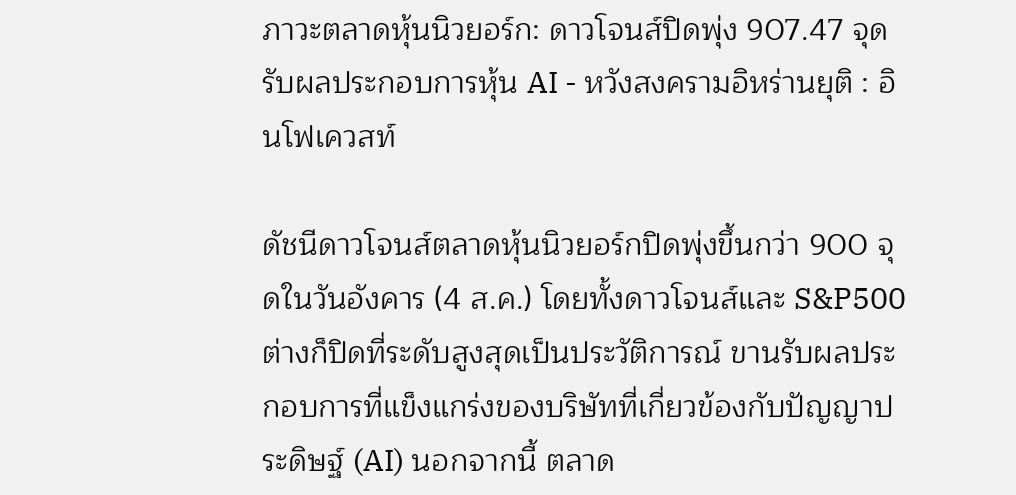ภาวะตลาดหุ้นนิวยอร์ก: ดาวโจนส์ปิดพุ่ง 907.47 จุด รับผลประกอบการหุ้น AI - หวังสงครามอิหร่านยุติ : อินโฟเควสท์

ดัชนีดาวโจนส์ตลาดหุ้นนิวยอร์กปิดพุ่งขึ้นกว่า 900 จุดในวันอังคาร (4 ส.ค.) โดยทั้งดาวโจนส์และ S&P500 ต่างก็ปิดที่ระดับสูงสุดเป็นประวัติการณ์ ขานรับผลประกอบการที่แข็งแกร่งของบริษัทที่เกี่ยวข้องกับปัญญาประดิษฐ์ (AI) นอกจากนี้ ตลาด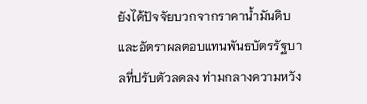ยังได้ปัจจัยบวกจากราคาน้ำมันดิบและอัตราผลตอบแทนพันธบัตรรัฐบาลที่ปรับตัวลดลง ท่ามกลางความหวัง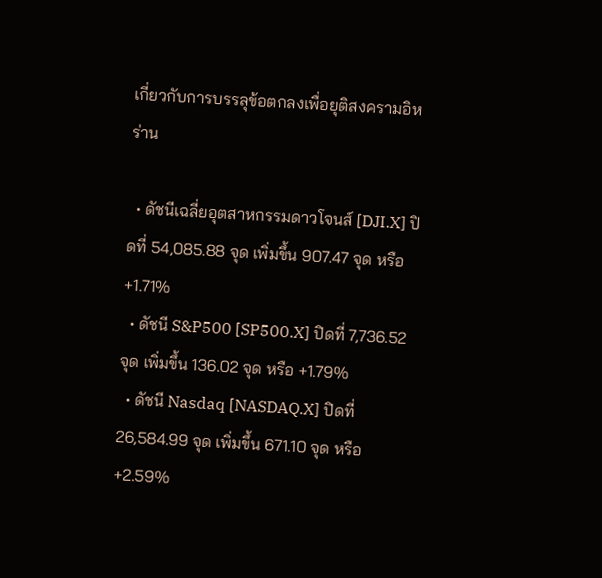เกี่ยวกับการบรรลุข้อตกลงเพื่อยุติสงครามอิหร่าน

  • ดัชนีเฉลี่ยอุตสาหกรรมดาวโจนส์ [DJI.X] ปิดที่ 54,085.88 จุด เพิ่มขึ้น 907.47 จุด หรือ +1.71%
  • ดัชนี S&P500 [SP500.X] ปิดที่ 7,736.52 จุด เพิ่มขึ้น 136.02 จุด หรือ +1.79%
  • ดัชนี Nasdaq [NASDAQ.X] ปิดที่ 26,584.99 จุด เพิ่มขึ้น 671.10 จุด หรือ +2.59%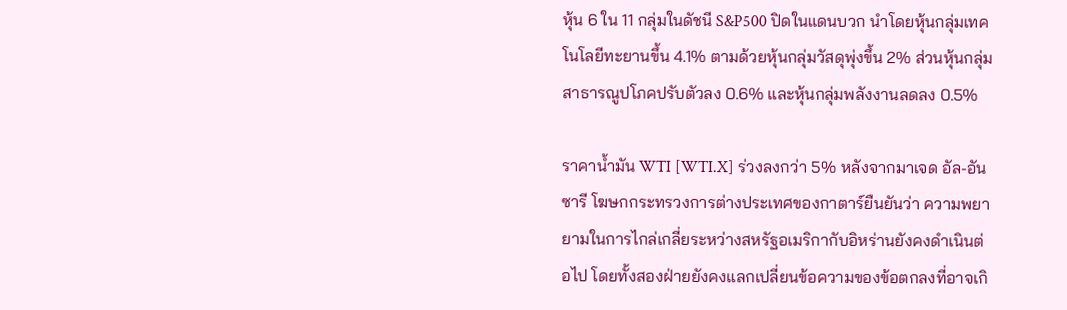หุ้น 6 ใน 11 กลุ่มในดัชนี S&P500 ปิดในแดนบวก นำโดยหุ้นกลุ่มเทคโนโลยีทะยานขึ้น 4.1% ตามด้วยหุ้นกลุ่มวัสดุพุ่งขึ้น 2% ส่วนหุ้นกลุ่มสาธารณูปโภคปรับตัวลง 0.6% และหุ้นกลุ่มพลังงานลดลง 0.5%

ราคาน้ำมัน WTI [WTI.X] ร่วงลงกว่า 5% หลังจากมาเจด อัล-อันซารี โฆษกกระทรวงการต่างประเทศของกาตาร์ยืนยันว่า ความพยายามในการไกล่เกลี่ยระหว่างสหรัฐอเมริกากับอิหร่านยังคงดำเนินต่อไป โดยทั้งสองฝ่ายยังคงแลกเปลี่ยนข้อความของข้อตกลงที่อาจเกิ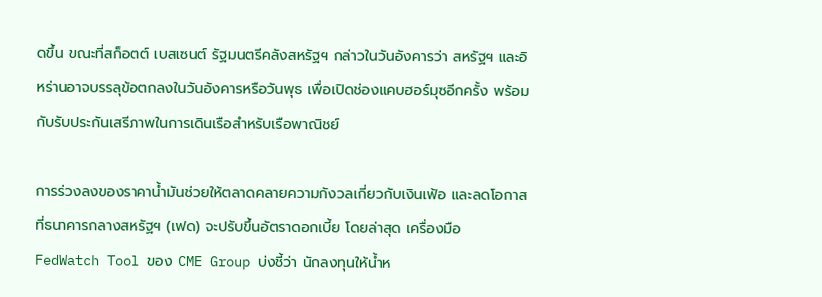ดขึ้น ขณะที่สก็อตต์ เบสเซนต์ รัฐมนตรีคลังสหรัฐฯ กล่าวในวันอังคารว่า สหรัฐฯ และอิหร่านอาจบรรลุข้อตกลงในวันอังคารหรือวันพุธ เพื่อเปิดช่องแคบฮอร์มุซอีกครั้ง พร้อมกับรับประกันเสรีภาพในการเดินเรือสำหรับเรือพาณิชย์

การร่วงลงของราคาน้ำมันช่วยให้ตลาดคลายความกังวลเกี่ยวกับเงินเฟ้อ และลดโอกาสที่ธนาคารกลางสหรัฐฯ (เฟด) จะปรับขึ้นอัตราดอกเบี้ย โดยล่าสุด เครื่องมือ FedWatch Tool ของ CME Group บ่งชี้ว่า นักลงทุนให้น้ำห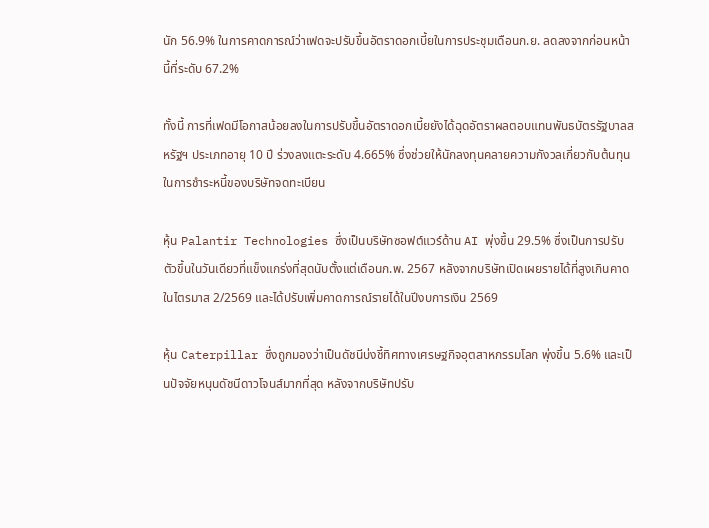นัก 56.9% ในการคาดการณ์ว่าเฟดจะปรับขึ้นอัตราดอกเบี้ยในการประชุมเดือนก.ย. ลดลงจากก่อนหน้านี้ที่ระดับ 67.2%

ทั้งนี้ การที่เฟดมีโอกาสน้อยลงในการปรับขึ้นอัตราดอกเบี้ยยังได้ฉุดอัตราผลตอบแทนพันธบัตรรัฐบาลสหรัฐฯ ประเภทอายุ 10 ปี ร่วงลงแตะระดับ 4.665% ซึ่งช่วยให้นักลงทุนคลายความกังวลเกี่ยวกับต้นทุนในการชำระหนี้ของบริษัทจดทะเบียน

หุ้น Palantir Technologies ซึ่งเป็นบริษัทซอฟต์แวร์ด้าน AI พุ่งขึ้น 29.5% ซึ่งเป็นการปรับตัวขึ้นในวันเดียวที่แข็งแกร่งที่สุดนับตั้งแต่เดือนก.พ. 2567 หลังจากบริษัทเปิดเผยรายได้ที่สูงเกินคาดในไตรมาส 2/2569 และได้ปรับเพิ่มคาดการณ์รายได้ในปีงบการเงิน 2569

หุ้น Caterpillar ซึ่งถูกมองว่าเป็นดัชนีบ่งชี้ทิศทางเศรษฐกิจอุตสาหกรรมโลก พุ่งขึ้น 5.6% และเป็นปัจจัยหนุนดัชนีดาวโจนส์มากที่สุด หลังจากบริษัทปรับ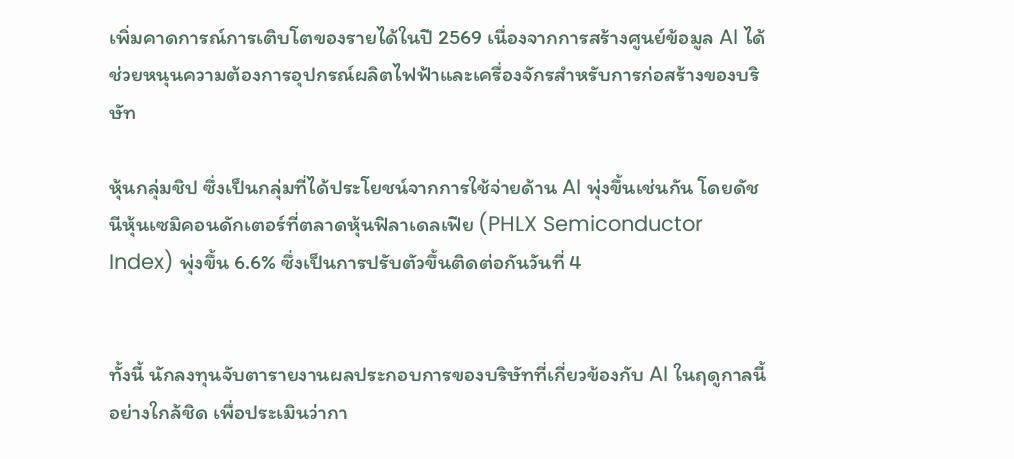เพิ่มคาดการณ์การเติบโตของรายได้ในปี 2569 เนื่องจากการสร้างศูนย์ข้อมูล AI ได้ช่วยหนุนความต้องการอุปกรณ์ผลิตไฟฟ้าและเครื่องจักรสำหรับการก่อสร้างของบริษัท

หุ้นกลุ่มชิป ซึ่งเป็นกลุ่มที่ได้ประโยชน์จากการใช้จ่ายด้าน AI พุ่งขึ้นเช่นกัน โดยดัชนีหุ้นเซมิคอนดักเตอร์ที่ตลาดหุ้นฟิลาเดลเฟีย (PHLX Semiconductor Index) พุ่งขึ้น 6.6% ซึ่งเป็นการปรับตัวขึ้นติดต่อกันวันที่ 4


ทั้งนี้ นักลงทุนจับตารายงานผลประกอบการของบริษัทที่เกี่ยวข้องกับ AI ในฤดูกาลนี้อย่างใกล้ชิด เพื่อประเมินว่ากา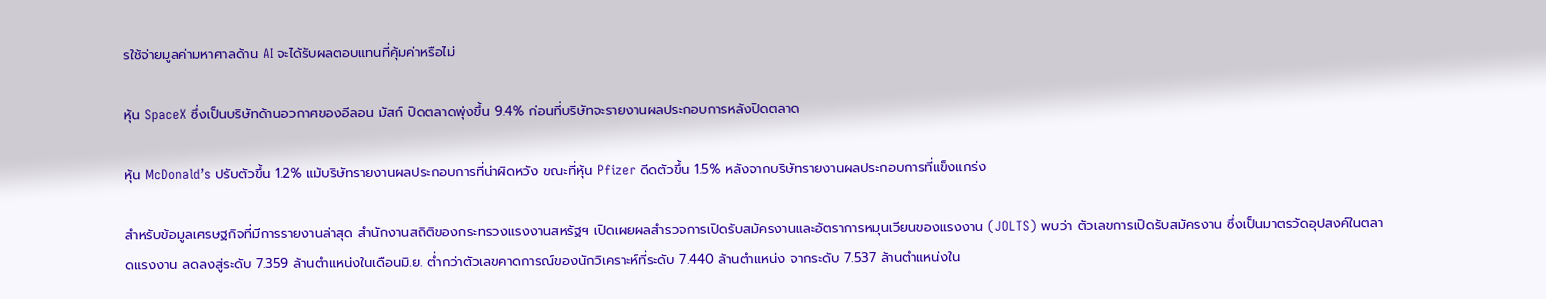รใช้จ่ายมูลค่ามหาศาลด้าน AI จะได้รับผลตอบแทนที่คุ้มค่าหรือไม่

หุ้น SpaceX ซึ่งเป็นบริษัทด้านอวกาศของอีลอน มัสก์ ปิดตลาดพุ่งขึ้น 9.4% ก่อนที่บริษัทจะรายงานผลประกอบการหลังปิดตลาด

หุ้น McDonald’s ปรับตัวขึ้น 1.2% แม้บริษัทรายงานผลประกอบการที่น่าผิดหวัง ขณะที่หุ้น Pfizer ดีดตัวขึ้น 1.5% หลังจากบริษัทรายงานผลประกอบการที่แข็งแกร่ง

สำหรับข้อมูลเศรษฐกิจที่มีการรายงานล่าสุด สำนักงานสถิติของกระทรวงแรงงานสหรัฐฯ เปิดเผยผลสำรวจการเปิดรับสมัครงานและอัตราการหมุนเวียนของแรงงาน (JOLTS) พบว่า ตัวเลขการเปิดรับสมัครงาน ซึ่งเป็นมาตรวัดอุปสงค์ในตลาดแรงงาน ลดลงสู่ระดับ 7.359 ล้านตำแหน่งในเดือนมิ.ย. ต่ำกว่าตัวเลขคาดการณ์ของนักวิเคราะห์ที่ระดับ 7.440 ล้านตำแหน่ง จากระดับ 7.537 ล้านตำแหน่งใน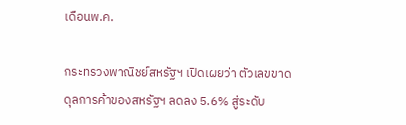เดือนพ.ค.

กระทรวงพาณิชย์สหรัฐฯ เปิดเผยว่า ตัวเลขขาดดุลการค้าของสหรัฐฯ ลดลง 5.6% สู่ระดับ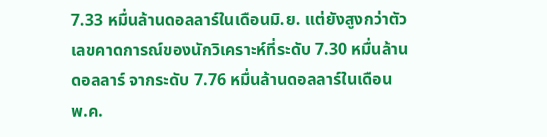7.33 หมื่นล้านดอลลาร์ในเดือนมิ.ย. แต่ยังสูงกว่าตัวเลขคาดการณ์ของนักวิเคราะห์ที่ระดับ 7.30 หมื่นล้านดอลลาร์ จากระดับ 7.76 หมื่นล้านดอลลาร์ในเดือนพ.ค.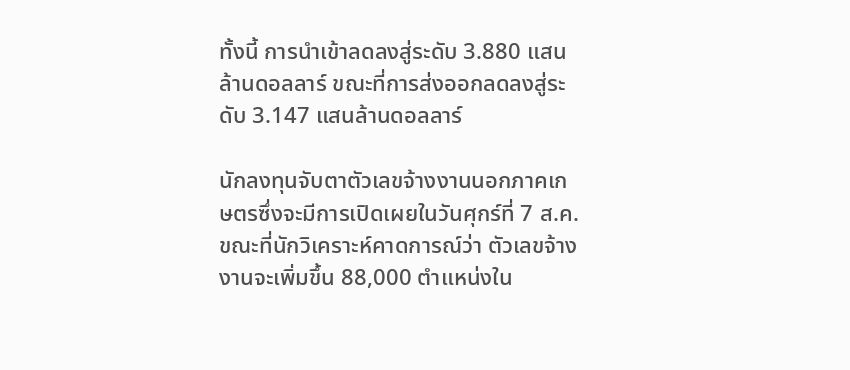ทั้งนี้ การนำเข้าลดลงสู่ระดับ 3.880 แสนล้านดอลลาร์ ขณะที่การส่งออกลดลงสู่ระดับ 3.147 แสนล้านดอลลาร์

นักลงทุนจับตาตัวเลขจ้างงานนอกภาคเกษตรซึ่งจะมีการเปิดเผยในวันศุกร์ที่ 7 ส.ค. ขณะที่นักวิเคราะห์คาดการณ์ว่า ตัวเลขจ้างงานจะเพิ่มขึ้น 88,000 ตำแหน่งใน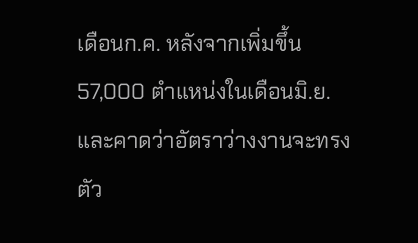เดือนก.ค. หลังจากเพิ่มขึ้น 57,000 ตำแหน่งในเดือนมิ.ย. และคาดว่าอัตราว่างงานจะทรงตัว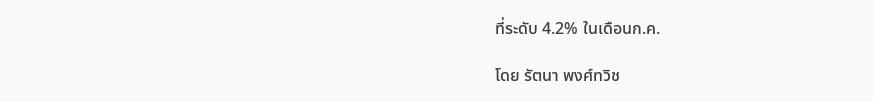ที่ระดับ 4.2% ในเดือนก.ค.

โดย รัตนา พงศ์ทวิช